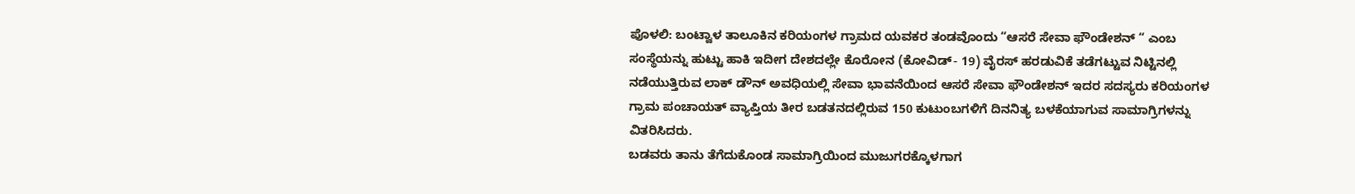ಪೊಳಲಿ: ಬಂಟ್ವಾಳ ತಾಲೂಕಿನ ಕರಿಯಂಗಳ ಗ್ರಾಮದ ಯವಕರ ತಂಡವೊಂದು “ಆಸರೆ ಸೇವಾ ಫೌಂಡೇಶನ್ “ ಎಂಬ ಸಂಸ್ಥೆಯನ್ನು ಹುಟ್ಟು ಹಾಕಿ ಇದೀಗ ದೇಶದಲ್ಲೇ ಕೊರೋನ (ಕೋವಿಡ್- 19) ವೈರಸ್ ಹರಡುವಿಕೆ ತಡೆಗಟ್ಟುವ ನಿಟ್ಟಿನಲ್ಲಿ ನಡೆಯುತ್ತಿರುವ ಲಾಕ್ ಡೌನ್ ಅವಧಿಯಲ್ಲಿ ಸೇವಾ ಭಾವನೆಯಿಂದ ಆಸರೆ ಸೇವಾ ಫೌಂಡೇಶನ್ ಇದರ ಸದಸ್ಯರು ಕರಿಯಂಗಳ ಗ್ರಾಮ ಪಂಚಾಯತ್ ವ್ಯಾಪ್ತಿಯ ತೀರ ಬಡತನದಲ್ಲಿರುವ 150 ಕುಟುಂಬಗಳಿಗೆ ದಿನನಿತ್ಯ ಬಳಕೆಯಾಗುವ ಸಾಮಾಗ್ರಿಗಳನ್ನು ವಿತರಿಸಿದರು.
ಬಡವರು ತಾನು ತೆಗೆದುಕೊಂಡ ಸಾಮಾಗ್ರಿಯಿಂದ ಮುಜುಗರಕ್ಕೊಳಗಾಗ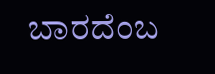ಬಾರದೆಂಬ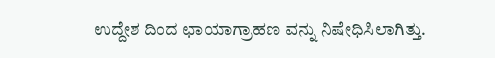ಉದ್ದೇಶ ದಿಂದ ಛಾಯಾಗ್ರಾಹಣ ವನ್ನು ನಿಷೇಧಿಸಿಲಾಗಿತ್ತು.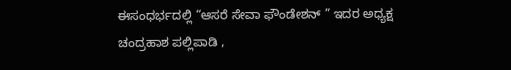ಈಸಂಧರ್ಭದಲ್ಲಿ “ಆಸರೆ ಸೇವಾ ಫೌಂಡೇಶನ್ ” ಇದರ ಅಧ್ಯಕ್ಷ ಚಂದ್ರಹಾಶ ಪಲ್ಲಿಪಾಡಿ ,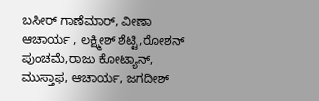ಬಸೀರ್ ಗಾಣೆಮಾರ್, ವೀಣಾ ಆಚಾರ್ಯ , ಲಕ್ಷ್ಮೀಶ್ ಶೆಟ್ಟಿ,ರೋಶನ್ ಪುಂಚಮೆ,ರಾಜು ಕೋಟ್ಯಾನ್, ಮುಸ್ತಾಫ, ಆಚಾರ್ಯ, ಜಗದೀಶ್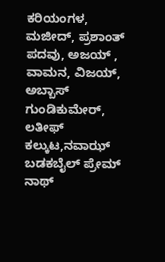ಕರಿಯಂಗಳ, ಮಜೀದ್, ಪ್ರಶಾಂತ್ ಪದವು, ಅಜಯ್ , ವಾಮನ, ವಿಜಯ್, ಅಬ್ಬಾಸ್ ಗುಂಡಿಕುಮೇರ್, ಲತೀಫ್ ಕಲ್ಕುಟ,ನವಾಝ್ ಬಡಕಬೈಲ್ ಪ್ರೇಮ್ ನಾಥ್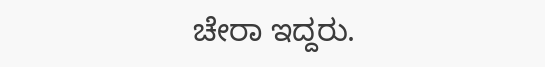ಚೇರಾ ಇದ್ದರು.